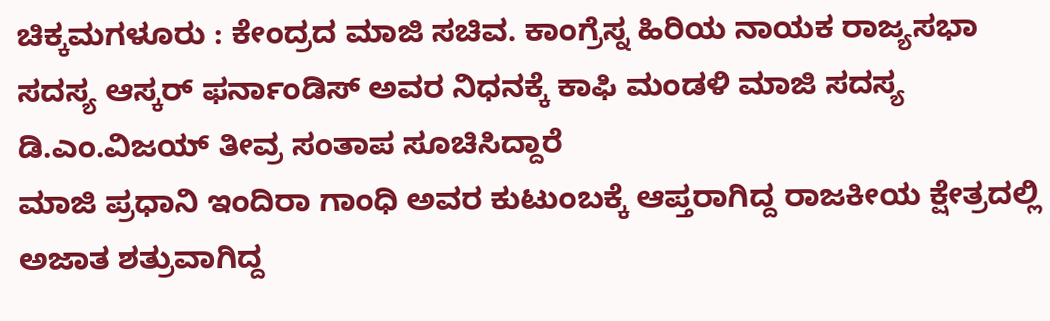ಚಿಕ್ಕಮಗಳೂರು : ಕೇಂದ್ರದ ಮಾಜಿ ಸಚಿವ. ಕಾಂಗ್ರೆಸ್ನ ಹಿರಿಯ ನಾಯಕ ರಾಜ್ಯಸಭಾ ಸದಸ್ಯ ಆಸ್ಕರ್ ಫರ್ನಾಂಡಿಸ್ ಅವರ ನಿಧನಕ್ಕೆ ಕಾಫಿ ಮಂಡಳಿ ಮಾಜಿ ಸದಸ್ಯ ಡಿ.ಎಂ.ವಿಜಯ್ ತೀವ್ರ ಸಂತಾಪ ಸೂಚಿಸಿದ್ದಾರೆ
ಮಾಜಿ ಪ್ರಧಾನಿ ಇಂದಿರಾ ಗಾಂಧಿ ಅವರ ಕುಟುಂಬಕ್ಕೆ ಆಪ್ತರಾಗಿದ್ದ ರಾಜಕೀಯ ಕ್ಷೇತ್ರದಲ್ಲಿ ಅಜಾತ ಶತ್ರುವಾಗಿದ್ದ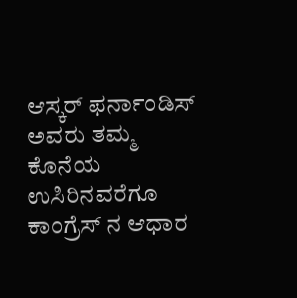ಆಸ್ಕರ್ ಫರ್ನಾಂಡಿಸ್ ಅವರು ತಮ್ಮ ಕೊನೆಯ ಉಸಿರಿನವರೆಗೂ ಕಾಂಗ್ರೆಸ್ ನ ಆಧಾರ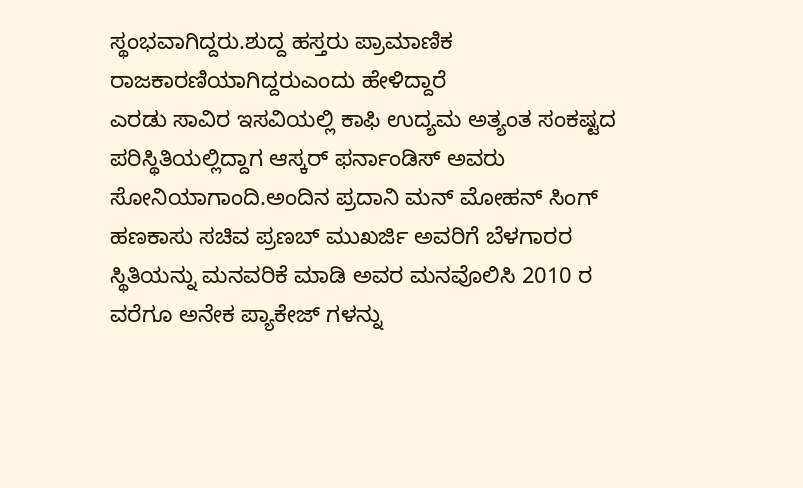ಸ್ಥಂಭವಾಗಿದ್ದರು.ಶುದ್ದ ಹಸ್ತರು ಪ್ರಾಮಾಣಿಕ ರಾಜಕಾರಣಿಯಾಗಿದ್ದರುಎಂದು ಹೇಳಿದ್ದಾರೆ
ಎರಡು ಸಾವಿರ ಇಸವಿಯಲ್ಲಿ ಕಾಫಿ ಉದ್ಯಮ ಅತ್ಯಂತ ಸಂಕಷ್ಟದ ಪರಿಸ್ಥಿತಿಯಲ್ಲಿದ್ದಾಗ ಆಸ್ಕರ್ ಫರ್ನಾಂಡಿಸ್ ಅವರು ಸೋನಿಯಾಗಾಂದಿ.ಅಂದಿನ ಪ್ರದಾನಿ ಮನ್ ಮೋಹನ್ ಸಿಂಗ್ ಹಣಕಾಸು ಸಚಿವ ಪ್ರಣಬ್ ಮುಖರ್ಜಿ ಅವರಿಗೆ ಬೆಳಗಾರರ ಸ್ಥಿತಿಯನ್ನು ಮನವರಿಕೆ ಮಾಡಿ ಅವರ ಮನವೊಲಿಸಿ 2010 ರ ವರೆಗೂ ಅನೇಕ ಪ್ಯಾಕೇಜ್ ಗಳನ್ನು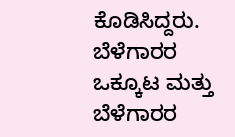ಕೊಡಿಸಿದ್ದರು. ಬೆಳೆಗಾರರ ಒಕ್ಕೂಟ ಮತ್ತು ಬೆಳೆಗಾರರ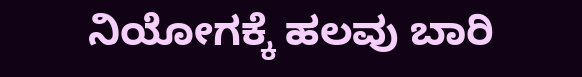ನಿಯೋಗಕ್ಕೆ ಹಲವು ಬಾರಿ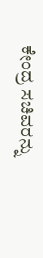ಕೇಂದ್ರ ಸಚಿವರನ್ನು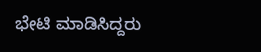ಭೇಟಿ ಮಾಡಿಸಿದ್ದರು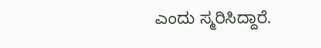ಎಂದು ಸ್ಮರಿಸಿದ್ದಾರೆ.